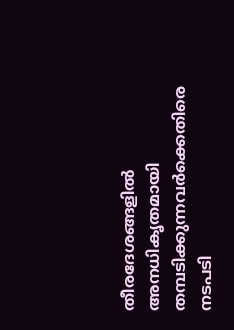തീരദേശങ്ങളിൽ അനധികൃതമായി തമ്പടിക്കുന്നവർക്കെതിരെ നടപടി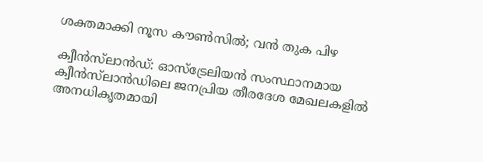ശക്തമാക്കി നൂസ കൗൺസിൽ; വൻ തുക പിഴ

ക്വീൻസ്‌ലാൻഡ്: ഓസ്‌ട്രേലിയൻ സംസ്ഥാനമായ ക്വീൻസ്‌ലാൻഡിലെ ജനപ്രിയ തീരദേശ മേഖലകളിൽ അനധികൃതമായി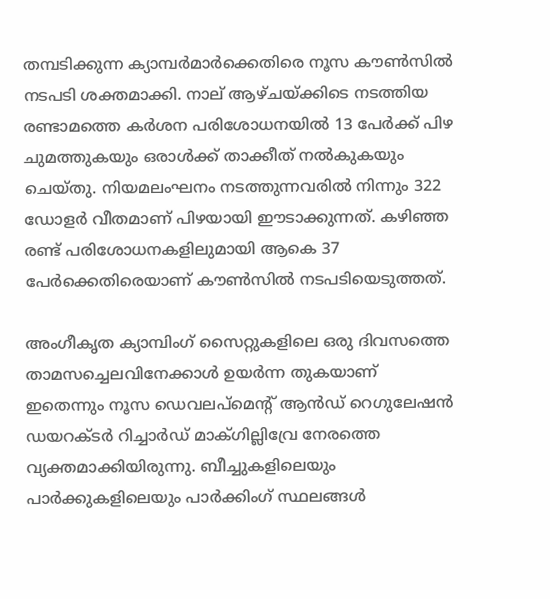തമ്പടിക്കുന്ന ക്യാമ്പർമാർക്കെതിരെ നൂസ കൗൺസിൽ നടപടി ശക്തമാക്കി. നാല് ആഴ്ചയ്ക്കിടെ നടത്തിയ രണ്ടാമത്തെ കർശന പരിശോധനയിൽ 13 പേർക്ക് പിഴ ചുമത്തുകയും ഒരാൾക്ക് താക്കീത് നൽകുകയും ചെയ്തു. നിയമലംഘനം നടത്തുന്നവരിൽ നിന്നും 322 ഡോളർ വീതമാണ് പിഴയായി ഈടാക്കുന്നത്. കഴിഞ്ഞ രണ്ട് പരിശോധനകളിലുമായി ആകെ 37 പേർക്കെതിരെയാണ് കൗൺസിൽ നടപടിയെടുത്തത്.

അംഗീകൃത ക്യാമ്പിംഗ് സൈറ്റുകളിലെ ഒരു ദിവസത്തെ താമസച്ചെലവിനേക്കാൾ ഉയർന്ന തുകയാണ് ഇതെന്നും നൂസ ഡെവലപ്‌മെന്റ് ആൻഡ് റെഗുലേഷൻ ഡയറക്ടർ റിച്ചാർഡ് മാക്ഗില്ലിവ്രേ നേരത്തെ വ്യക്തമാക്കിയിരുന്നു. ബീച്ചുകളിലെയും പാർക്കുകളിലെയും പാർക്കിംഗ് സ്ഥലങ്ങൾ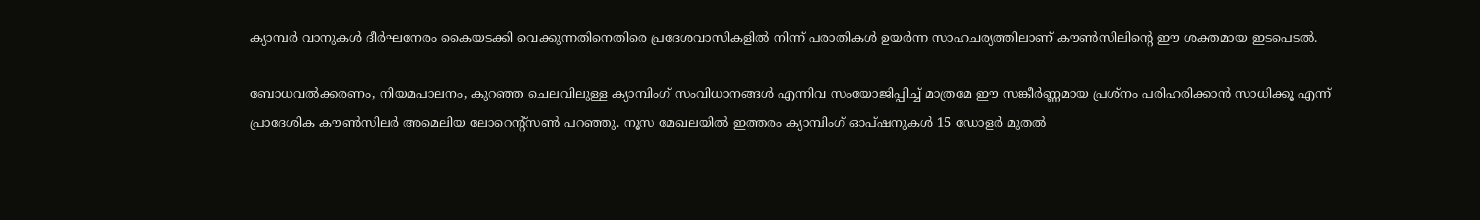ക്യാമ്പർ വാനുകൾ ദീർഘനേരം കൈയടക്കി വെക്കുന്നതിനെതിരെ പ്രദേശവാസികളിൽ നിന്ന് പരാതികൾ ഉയർന്ന സാഹചര്യത്തിലാണ് കൗൺസിലിന്റെ ഈ ശക്തമായ ഇടപെടൽ.

ബോധവൽക്കരണം, നിയമപാലനം, കുറഞ്ഞ ചെലവിലുള്ള ക്യാമ്പിംഗ് സംവിധാനങ്ങൾ എന്നിവ സംയോജിപ്പിച്ച് മാത്രമേ ഈ സങ്കീർണ്ണമായ പ്രശ്നം പരിഹരിക്കാൻ സാധിക്കൂ എന്ന് പ്രാദേശിക കൗൺസിലർ അമെലിയ ലോറെന്റ്‌സൺ പറഞ്ഞു. നൂസ മേഖലയിൽ ഇത്തരം ക്യാമ്പിംഗ് ഓപ്ഷനുകൾ 15 ഡോളർ മുതൽ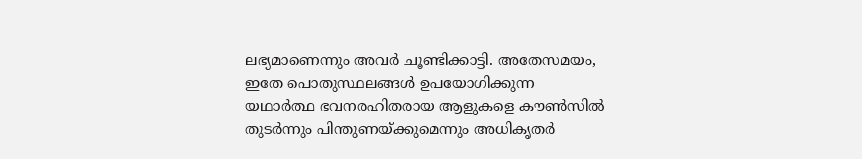ലഭ്യമാണെന്നും അവർ ചൂണ്ടിക്കാട്ടി. അതേസമയം, ഇതേ പൊതുസ്ഥലങ്ങൾ ഉപയോഗിക്കുന്ന യഥാർത്ഥ ഭവനരഹിതരായ ആളുകളെ കൗൺസിൽ തുടർന്നും പിന്തുണയ്ക്കുമെന്നും അധികൃതർ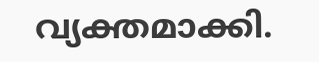വ്യക്തമാക്കി.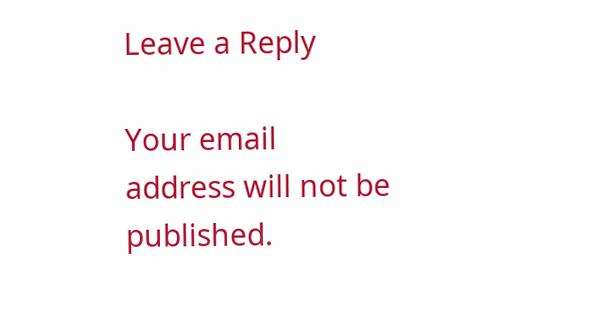Leave a Reply

Your email address will not be published.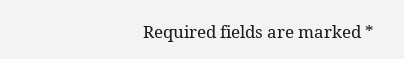Required fields are marked *